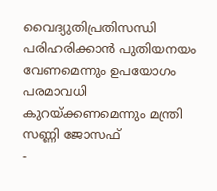വൈദ്യുതിപ്രതിസന്ധി പരിഹരിക്കാൻ പുതിയനയം വേണമെന്നും ഉപയോഗം പരമാവധി കുറയ്ക്കണമെന്നും മന്ത്രി സണ്ണി ജോസഫ്
-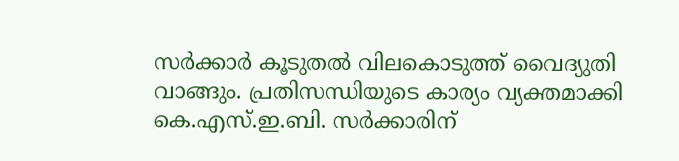സർക്കാർ കൂടുതൽ വിലകൊടുത്ത് വൈദ്യുതി വാങ്ങും. പ്രതിസന്ധിയുടെ കാര്യം വ്യക്തമാക്കി കെ.എസ്.ഇ.ബി. സർക്കാരിന്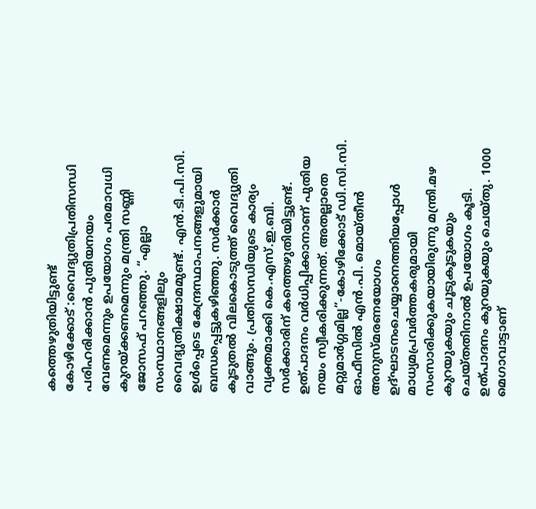കത്തെഴുതിയിട്ടുണ്ട്
കോഴിക്കോട് :വൈദ്യുതിപ്രതിസന്ധി പരിഹരിക്കാൻ പുതിയനയം വേണമെന്നും ഉപയോഗം പരമാവധി കുറയ്ക്കണമെന്നും മന്ത്രി സണ്ണി ജോസഫ് പറഞ്ഞു. “എല്ലാ സംസ്ഥാനങ്ങളിലും വൈദ്യുതിക്ഷാമമുണ്ട്. എൻ.ടി.പി.സി. ഉൾപ്പെടെ കേന്ദ്രസ്ഥാപനങ്ങളുമായി ബന്ധപ്പെട്ടുകഴിഞ്ഞു. സർക്കാർ കൂടുതൽ വിലകൊടുത്ത് വൈദ്യുതി വാങ്ങും. പ്രതിസന്ധിയുടെ കാര്യം വ്യക്തമാക്കി കെ.എസ്.ഇ.ബി. സർക്കാരിന് കത്തെഴുതിയിട്ടുണ്ട്. ഉത്പാദനം വർധിപ്പിക്കാനാണ് പുതിയ നയം സ്വീകരിക്കുന്നത്. അതല്ലാതെ മറ്റുമാർഗ്ഗമില്ല”-കോഴിക്കോട് ഡി.സി.സി. ഓഫീസിൽ എൻ.പി. മൊയ്തീൻ അനുസ്മരണയോഗം ഉദ്ഘാടനംചെയ്യാനെത്തിയപ്പോൾ മാധ്യമപ്രവർത്തകരുമായി സംസാരിക്കുകയായിരുന്നു മന്ത്രി.മഴ കുറയുകയും ചൂടുകൂടുകയും ചെയ്തതിനാൽ ഉപയോഗം കൂടി. ഉത്പാദനം കുറയുകയും ചെയ്തു. 1000 മെഗാവാട്ടാണ്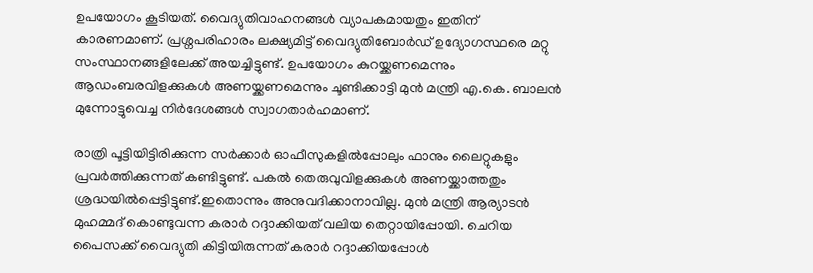ഉപയോഗം കൂടിയത്. വൈദ്യുതിവാഹനങ്ങൾ വ്യാപകമായതും ഇതിന് കാരണമാണ്. പ്രശ്നപരിഹാരം ലക്ഷ്യമിട്ട് വൈദ്യുതിബോർഡ് ഉദ്യോഗസ്ഥരെ മറ്റു സംസ്ഥാനങ്ങളിലേക്ക് അയച്ചിട്ടുണ്ട്. ഉപയോഗം കുറയ്ക്കണമെന്നും ആഡംബരവിളക്കുകൾ അണയ്ക്കണമെന്നും ചൂണ്ടിക്കാട്ടി മുൻ മന്ത്രി എ.കെ. ബാലൻ മുന്നോട്ടുവെച്ച നിർദേശങ്ങൾ സ്വാഗതാർഹമാണ്.

രാത്രി പൂട്ടിയിട്ടിരിക്കുന്ന സർക്കാർ ഓഫീസുകളിൽപ്പോലും ഫാനും ലൈറ്റുകളും പ്രവർത്തിക്കുന്നത് കണ്ടിട്ടുണ്ട്. പകൽ തെരുവുവിളക്കുകൾ അണയ്ക്കാത്തതും ശ്രദ്ധയിൽപ്പെട്ടിട്ടുണ്ട്.ഇതൊന്നും അനുവദിക്കാനാവില്ല. മുൻ മന്ത്രി ആര്യാടൻ മുഹമ്മദ് കൊണ്ടുവന്ന കരാർ റദ്ദാക്കിയത് വലിയ തെറ്റായിപ്പോയി. ചെറിയ പൈസക്ക് വൈദ്യുതി കിട്ടിയിരുന്നത് കരാർ റദ്ദാക്കിയപ്പോൾ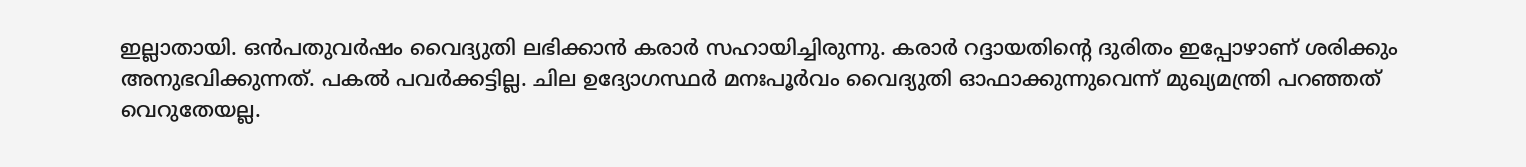ഇല്ലാതായി. ഒൻപതുവർഷം വൈദ്യുതി ലഭിക്കാൻ കരാർ സഹായിച്ചിരുന്നു. കരാർ റദ്ദായതിന്റെ ദുരിതം ഇപ്പോഴാണ് ശരിക്കും അനുഭവിക്കുന്നത്. പകൽ പവർക്കട്ടില്ല. ചില ഉദ്യോഗസ്ഥർ മനഃപൂർവം വൈദ്യുതി ഓഫാക്കുന്നുവെന്ന് മുഖ്യമന്ത്രി പറഞ്ഞത് വെറുതേയല്ല.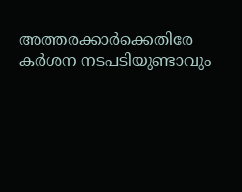അത്തരക്കാർക്കെതിരേ കർശന നടപടിയുണ്ടാവും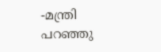-മന്ത്രി പറഞ്ഞു